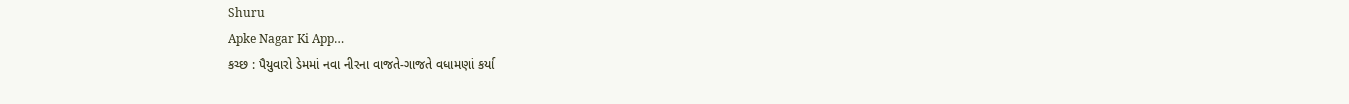Shuru
Apke Nagar Ki App…
કચ્છ : પૈયુવારો ડેમમાં નવા નીરના વાજતે-ગાજતે વધામણાં કર્યા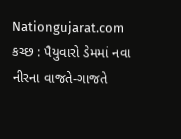Nationgujarat.com
કચ્છ : પૈયુવારો ડેમમાં નવા નીરના વાજતે-ગાજતે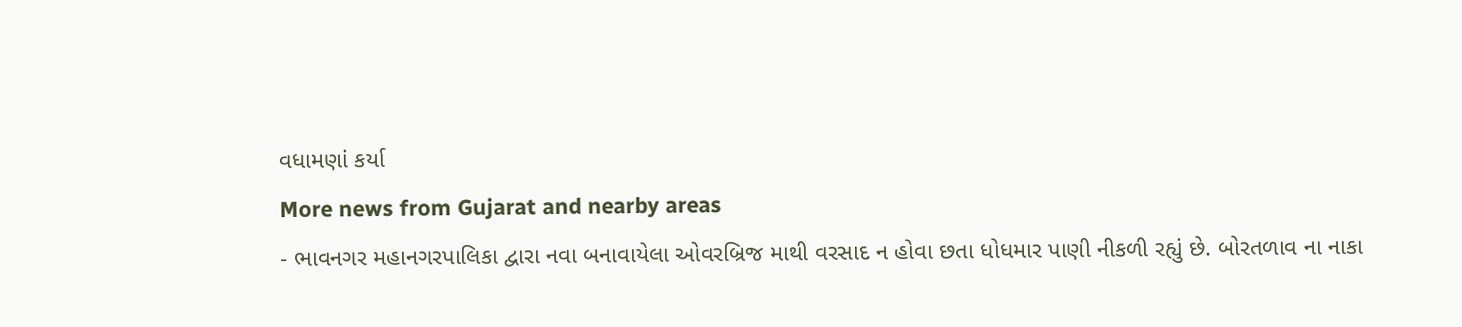વધામણાં કર્યા
More news from Gujarat and nearby areas
- ભાવનગર મહાનગરપાલિકા દ્વારા નવા બનાવાયેલા ઓવરબ્રિજ માથી વરસાદ ન હોવા છતા ધોધમાર પાણી નીકળી રહ્યું છે. બોરતળાવ ના નાકા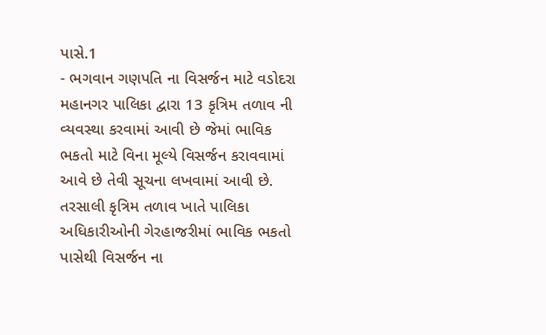પાસે.1
- ભગવાન ગણપતિ ના વિસર્જન માટે વડોદરા મહાનગર પાલિકા દ્વારા 13 કૃત્રિમ તળાવ ની વ્યવસ્થા કરવામાં આવી છે જેમાં ભાવિક ભકતો માટે વિના મૂલ્યે વિસર્જન કરાવવામાં આવે છે તેવી સૂચના લખવામાં આવી છે. તરસાલી કૃત્રિમ તળાવ ખાતે પાલિકા અધિકારીઓની ગેરહાજરીમાં ભાવિક ભકતો પાસેથી વિસર્જન ના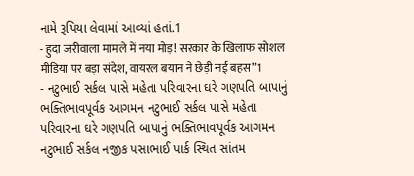નામે રૂપિયા લેવામાં આવ્યાં હતાં.1
- हुदा जरीवाला मामले में नया मोड़! सरकार के खिलाफ सोशल मीडिया पर बड़ा संदेश, वायरल बयान ने छेड़ी नई बहस”1
- નટુભાઈ સર્કલ પાસે મહેતા પરિવારના ઘરે ગણપતિ બાપાનું ભક્તિભાવપૂર્વક આગમન નટુભાઈ સર્કલ પાસે મહેતા પરિવારના ઘરે ગણપતિ બાપાનું ભક્તિભાવપૂર્વક આગમન નટુભાઈ સર્કલ નજીક પસાભાઈ પાર્ક સ્થિત સાંતમ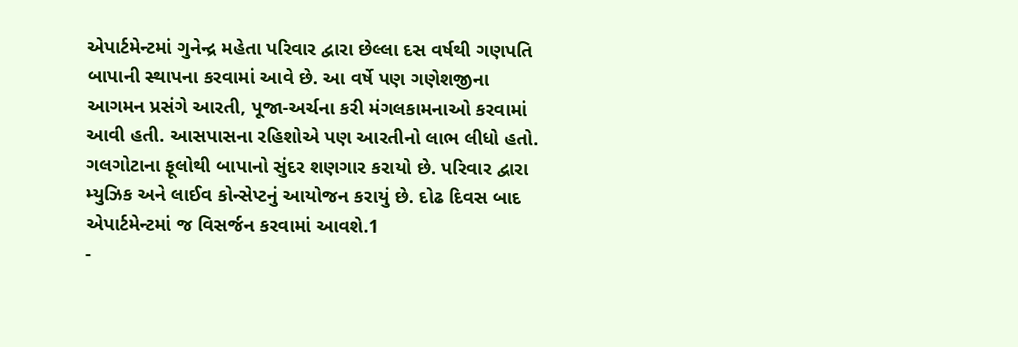એપાર્ટમેન્ટમાં ગુનેન્દ્ર મહેતા પરિવાર દ્વારા છેલ્લા દસ વર્ષથી ગણપતિ બાપાની સ્થાપના કરવામાં આવે છે. આ વર્ષે પણ ગણેશજીના આગમન પ્રસંગે આરતી, પૂજા-અર્ચના કરી મંગલકામનાઓ કરવામાં આવી હતી. આસપાસના રહિશોએ પણ આરતીનો લાભ લીધો હતો. ગલગોટાના ફૂલોથી બાપાનો સુંદર શણગાર કરાયો છે. પરિવાર દ્વારા મ્યુઝિક અને લાઈવ કોન્સેપ્ટનું આયોજન કરાયું છે. દોઢ દિવસ બાદ એપાર્ટમેન્ટમાં જ વિસર્જન કરવામાં આવશે.1
-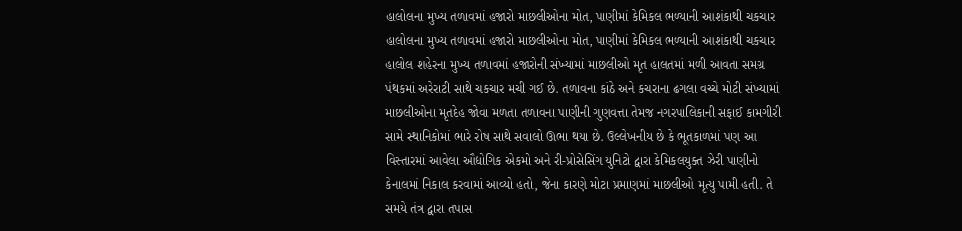હાલોલના મુખ્ય તળાવમાં હજારો માછલીઓના મોત, પાણીમાં કેમિકલ ભળ્યાની આશંકાથી ચકચાર હાલોલના મુખ્ય તળાવમાં હજારો માછલીઓના મોત, પાણીમાં કેમિકલ ભળ્યાની આશંકાથી ચકચાર હાલોલ શહેરના મુખ્ય તળાવમાં હજારોની સંખ્યામાં માછલીઓ મૃત હાલતમાં મળી આવતા સમગ્ર પંથકમાં અરેરાટી સાથે ચકચાર મચી ગઈ છે. તળાવના કાંઠે અને કચરાના ઢગલા વચ્ચે મોટી સંખ્યામાં માછલીઓના મૃતદેહ જોવા મળતા તળાવના પાણીની ગુણવત્તા તેમજ નગરપાલિકાની સફાઈ કામગીરી સામે સ્થાનિકોમાં ભારે રોષ સાથે સવાલો ઊભા થયા છે. ઉલ્લેખનીય છે કે ભૂતકાળમાં પણ આ વિસ્તારમાં આવેલા ઔદ્યોગિક એકમો અને રી-પ્રોસેસિંગ યુનિટો દ્વારા કેમિકલયુક્ત ઝેરી પાણીનો કેનાલમાં નિકાલ કરવામાં આવ્યો હતો, જેના કારણે મોટા પ્રમાણમાં માછલીઓ મૃત્યુ પામી હતી. તે સમયે તંત્ર દ્વારા તપાસ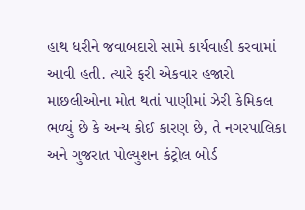હાથ ધરીને જવાબદારો સામે કાર્યવાહી કરવામાં આવી હતી. ત્યારે ફરી એકવાર હજારો માછલીઓના મોત થતાં પાણીમાં ઝેરી કેમિકલ ભળ્યું છે કે અન્ય કોઈ કારણ છે, તે નગરપાલિકા અને ગુજરાત પોલ્યુશન કંટ્રોલ બોર્ડ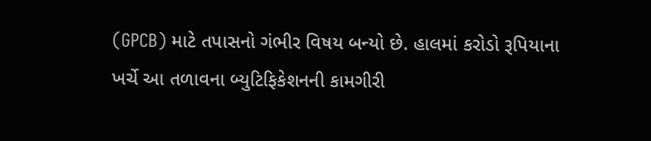(GPCB) માટે તપાસનો ગંભીર વિષય બન્યો છે. હાલમાં કરોડો રૂપિયાના ખર્ચે આ તળાવના બ્યુટિફિકેશનની કામગીરી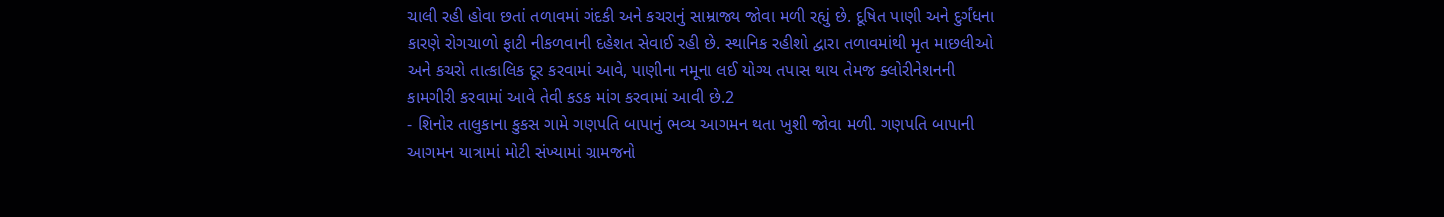ચાલી રહી હોવા છતાં તળાવમાં ગંદકી અને કચરાનું સામ્રાજ્ય જોવા મળી રહ્યું છે. દૂષિત પાણી અને દુર્ગંધના કારણે રોગચાળો ફાટી નીકળવાની દહેશત સેવાઈ રહી છે. સ્થાનિક રહીશો દ્વારા તળાવમાંથી મૃત માછલીઓ અને કચરો તાત્કાલિક દૂર કરવામાં આવે, પાણીના નમૂના લઈ યોગ્ય તપાસ થાય તેમજ ક્લોરીનેશનની કામગીરી કરવામાં આવે તેવી કડક માંગ કરવામાં આવી છે.2
- શિનોર તાલુકાના કુકસ ગામે ગણપતિ બાપાનું ભવ્ય આગમન થતા ખુશી જોવા મળી. ગણપતિ બાપાની આગમન યાત્રામાં મોટી સંખ્યામાં ગ્રામજનો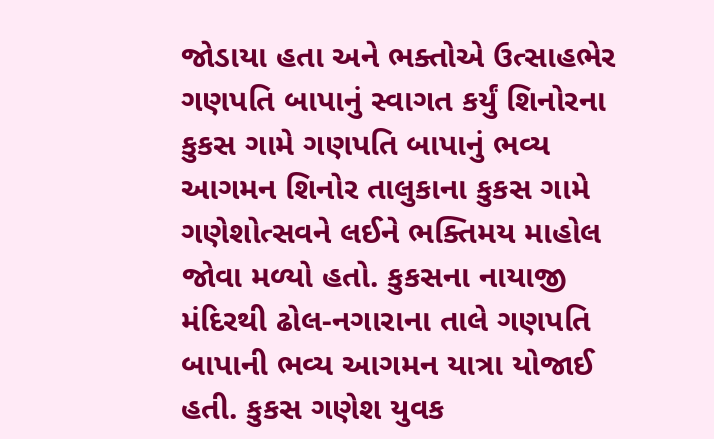જોડાયા હતા અને ભક્તોએ ઉત્સાહભેર ગણપતિ બાપાનું સ્વાગત કર્યું શિનોરના કુકસ ગામે ગણપતિ બાપાનું ભવ્ય આગમન શિનોર તાલુકાના કુકસ ગામે ગણેશોત્સવને લઈને ભક્તિમય માહોલ જોવા મળ્યો હતો. કુકસના નાયાજી મંદિરથી ઢોલ-નગારાના તાલે ગણપતિ બાપાની ભવ્ય આગમન યાત્રા યોજાઈ હતી. કુકસ ગણેશ યુવક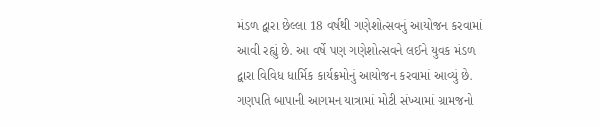મંડળ દ્વારા છેલ્લા 18 વર્ષથી ગણેશોત્સવનું આયોજન કરવામાં આવી રહ્યું છે. આ વર્ષે પણ ગણેશોત્સવને લઈને યુવક મંડળ દ્વારા વિવિધ ધાર્મિક કાર્યક્રમોનું આયોજન કરવામાં આવ્યું છે. ગણપતિ બાપાની આગમન યાત્રામાં મોટી સંખ્યામાં ગ્રામજનો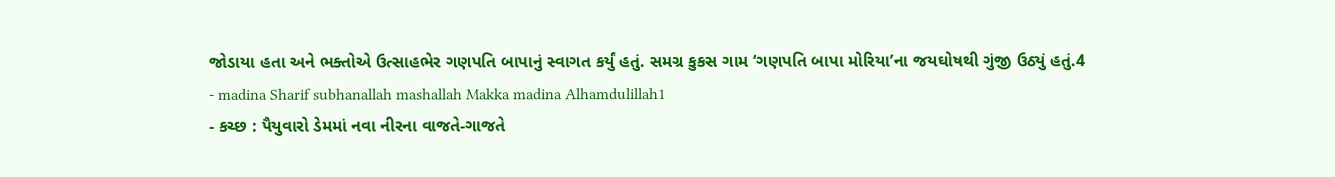જોડાયા હતા અને ભક્તોએ ઉત્સાહભેર ગણપતિ બાપાનું સ્વાગત કર્યું હતું. સમગ્ર કુકસ ગામ ‘ગણપતિ બાપા મોરિયા’ના જયઘોષથી ગુંજી ઉઠ્યું હતું.4
- madina Sharif subhanallah mashallah Makka madina Alhamdulillah1
- કચ્છ : પૈયુવારો ડેમમાં નવા નીરના વાજતે-ગાજતે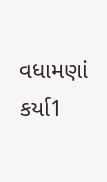વધામણાં કર્યા1